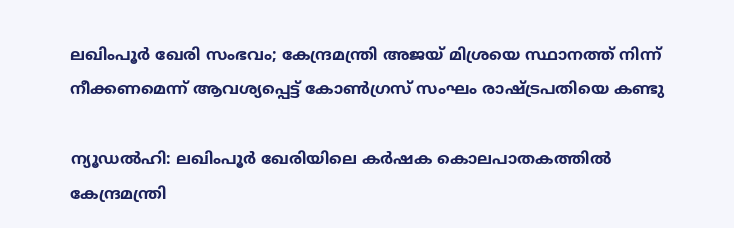ലഖിംപൂർ ഖേരി സംഭവം; കേന്ദ്രമന്ത്രി അജയ് മിശ്രയെ സ്ഥാനത്ത് നിന്ന് നീക്കണമെന്ന് ആവശ്യപ്പെട്ട് കോണ്‍ഗ്രസ് സംഘം രാഷ്ട്രപതിയെ കണ്ടു

ന്യൂഡൽഹി: ലഖിംപൂർ ഖേരിയിലെ കർഷക കൊലപാതകത്തിൽ കേന്ദ്രമന്ത്രി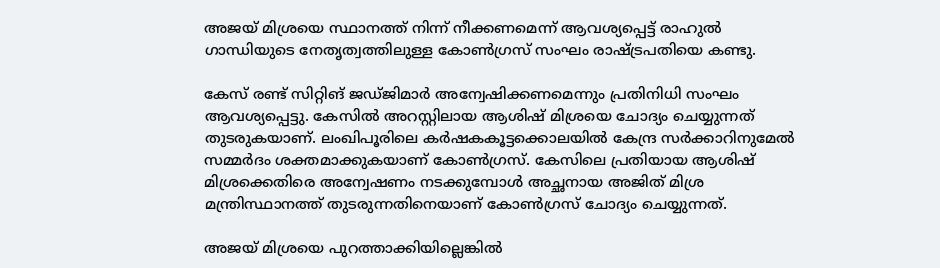അജയ് മിശ്രയെ സ്ഥാനത്ത് നിന്ന് നീക്കണമെന്ന് ആവശ്യപ്പെട്ട് രാഹുല്‍ ഗാന്ധിയുടെ നേതൃത്വത്തിലുള്ള കോണ്‍ഗ്രസ് സംഘം രാഷ്ട്രപതിയെ കണ്ടു.

കേസ് രണ്ട് സിറ്റിങ് ജഡ്ജിമാർ അന്വേഷിക്കണമെന്നും പ്രതിനിധി സംഘം ആവശ്യപ്പെട്ടു. കേസിൽ അറസ്റ്റിലായ ആശിഷ് മിശ്രയെ ചോദ്യം ചെയ്യുന്നത് തുടരുകയാണ്. ലംഖിപൂരിലെ കർഷകകൂട്ടക്കൊലയിൽ കേന്ദ്ര സർക്കാറിനുമേൽ സമ്മർദം ശക്തമാക്കുകയാണ് കോണ്‍ഗ്രസ്. കേസിലെ പ്രതിയായ ആശിഷ് മിശ്രക്കെതിരെ അന്വേഷണം നടക്കുമ്പോൾ അച്ഛനായ അജിത് മിശ്ര മന്ത്രിസ്ഥാനത്ത് തുടരുന്നതിനെയാണ് കോണ്‍ഗ്രസ് ചോദ്യം ചെയ്യുന്നത്.

അജയ് മിശ്രയെ പുറത്താക്കിയില്ലെങ്കിൽ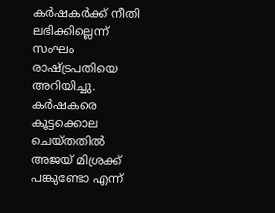കർഷകർക്ക് നീതി ലഭിക്കില്ലെന്ന് സംഘം രാഷ്ട്രപതിയെ അറിയിച്ചു. കർഷകരെ കൂട്ടക്കൊല ചെയ്തതിൽ അജയ് മിശ്രക്ക് പങ്കുണ്ടോ എന്ന്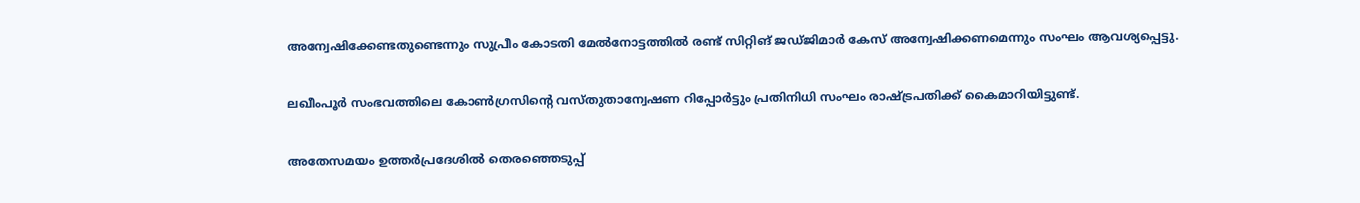അന്വേഷിക്കേണ്ടതുണ്ടെന്നും സുപ്രീം കോടതി മേൽനോട്ടത്തിൽ രണ്ട് സിറ്റിങ് ജഡ്ജിമാർ കേസ് അന്വേഷിക്കണമെന്നും സംഘം ആവശ്യപ്പെട്ടു.

ലഖീംപൂർ സംഭവത്തിലെ കോണ്‍ഗ്രസിന്റെ വസ്തുതാന്വേഷണ റിപ്പോര്‍ട്ടും പ്രതിനിധി സംഘം രാഷ്ട്രപതിക്ക് കൈമാറിയിട്ടുണ്ട്.

അതേസമയം ഉത്തര്‍പ്രദേശിൽ തെരഞ്ഞെടുപ്പ്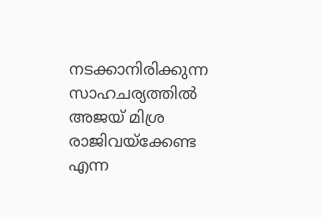നടക്കാനിരിക്കുന്ന സാഹചര്യത്തില്‍ അജയ് മിശ്ര രാജിവയ്ക്കേണ്ട എന്ന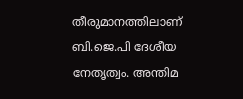തീരുമാനത്തിലാണ് ബി.ജെ.പി ദേശീയ നേതൃത്വം. അന്തിമ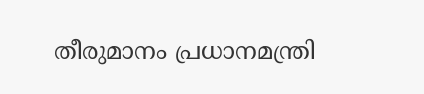തീരുമാനം പ്രധാനമന്ത്രി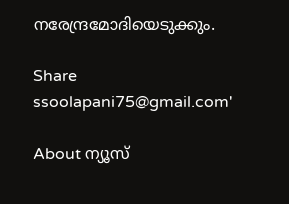നരേന്ദ്രമോദിയെടുക്കും.

Share
ssoolapani75@gmail.com'

About ന്യൂസ്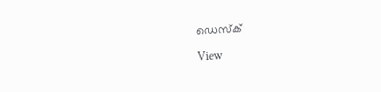ഡെസ്ക്

View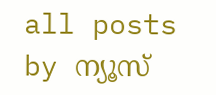all posts by ന്യൂസ്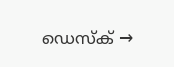ഡെസ്ക് →